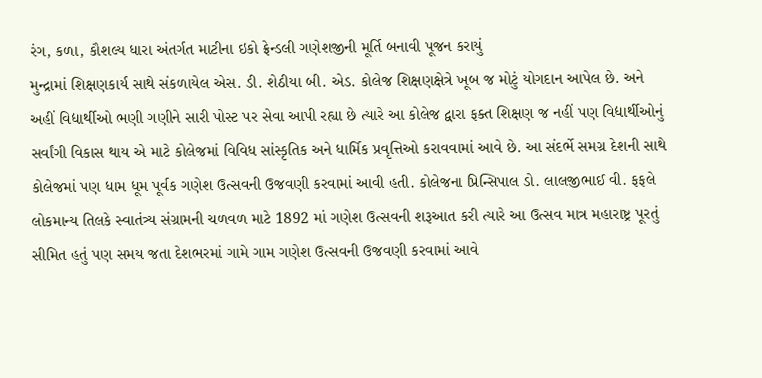રંગ, કળા, કૌશલ્ય ધારા અંતર્ગત માટીના ઇકો ફ્રેન્ડલી ગણેશજીની મૂર્તિ બનાવી પૂજન કરાયું
મુન્દ્રામાં શિક્ષણકાર્ય સાથે સંકળાયેલ એસ. ડી. શેઠીયા બી. એડ. કોલેજ શિક્ષણક્ષેત્રે ખૂબ જ મોટું યોગદાન આપેલ છે. અને અહીં વિદ્યાર્થીઓ ભણી ગણીને સારી પોસ્ટ પર સેવા આપી રહ્યા છે ત્યારે આ કોલેજ દ્વારા ફક્ત શિક્ષણ જ નહીં પણ વિદ્યાર્થીઓનું સર્વાંગી વિકાસ થાય એ માટે કોલેજમાં વિવિધ સાંસ્કૃતિક અને ધાર્મિક પ્રવૃત્તિઓ કરાવવામાં આવે છે. આ સંદર્ભે સમગ્ર દેશની સાથે કોલેજમાં પણ ધામ ધૂમ પૂર્વક ગણેશ ઉત્સવની ઉજવણી કરવામાં આવી હતી. કોલેજના પ્રિન્સિપાલ ડો. લાલજીભાઈ વી. ફફલે લોકમાન્ય તિલકે સ્વાતંત્ર્ય સંગ્રામની ચળવળ માટે 1892 માં ગણેશ ઉત્સવની શરૂઆત કરી ત્યારે આ ઉત્સવ માત્ર મહારાષ્ટ્ર પૂરતું સીમિત હતું પણ સમય જતા દેશભરમાં ગામે ગામ ગણેશ ઉત્સવની ઉજવણી કરવામાં આવે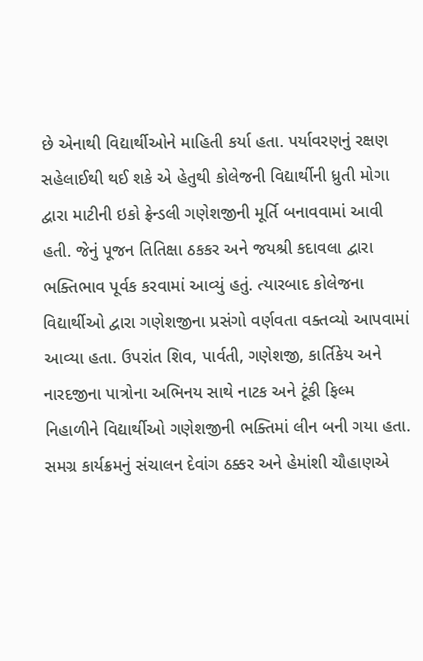છે એનાથી વિદ્યાર્થીઓને માહિતી કર્યા હતા. પર્યાવરણનું રક્ષણ સહેલાઈથી થઈ શકે એ હેતુથી કોલેજની વિદ્યાર્થીની ધ્રુતી મોગા દ્વારા માટીની ઇકો ફ્રેન્ડલી ગણેશજીની મૂર્તિ બનાવવામાં આવી હતી. જેનું પૂજન તિતિક્ષા ઠકકર અને જયશ્રી કદાવલા દ્વારા ભક્તિભાવ પૂર્વક કરવામાં આવ્યું હતું. ત્યારબાદ કોલેજના વિદ્યાર્થીઓ દ્વારા ગણેશજીના પ્રસંગો વર્ણવતા વક્તવ્યો આપવામાં આવ્યા હતા. ઉપરાંત શિવ, પાર્વતી, ગણેશજી, કાર્તિકેય અને નારદજીના પાત્રોના અભિનય સાથે નાટક અને ટૂંકી ફિલ્મ નિહાળીને વિદ્યાર્થીઓ ગણેશજીની ભક્તિમાં લીન બની ગયા હતા. સમગ્ર કાર્યક્રમનું સંચાલન દેવાંગ ઠક્કર અને હેમાંશી ચૌહાણએ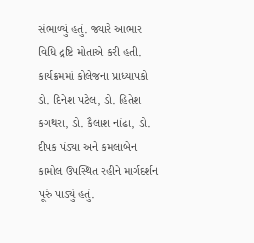સંભાળ્યું હતું. જ્યારે આભાર વિધિ દ્રષ્ટિ મોતાએ કરી હતી. કાર્યક્રમમાં કોલેજના પ્રાધ્યાપકો ડો. દિનેશ પટેલ, ડો. હિતેશ કગથરા, ડો. કૈલાશ નાંઢા, ડો. દીપક પંડ્યા અને કમલાબેન કામોલ ઉપસ્થિત રહીને માર્ગદર્શન પૂરું પાડ્યું હતું.